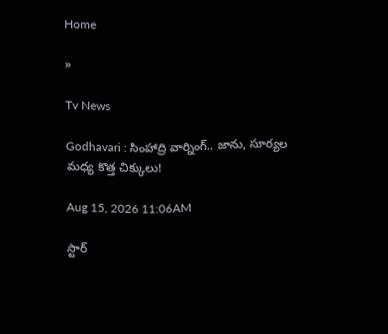Home

»

Tv News

Godhavari : సింహాద్రి వార్నింగ్.. జాను, సూర్యల మధ్య కొత్త చిక్కులు!

Aug 15, 2026 11:06AM

స్టార్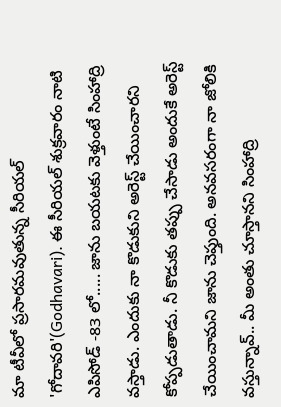మా టీవీలో ప్రసారమవుతున్న సీరియల్ 'గోదావరి'(Godhavari). ఈ సీరియల్ శుక్రవారం నాటి ఎపిసోడ్ -83 లో..... జాను బయటకు వెళ్తుంటే సింహాద్రి వస్తాడు. ఎందుకు నా కొడుకుని అరెస్ట్ చేయించారని కోప్పడుతాడు. నీ కొడుకు తప్పు చేసాడు అందుకే అరెస్ట్ చేయించామని జాను చెప్తుంది. అనవసరంగా నా జోలికి వస్తున్నావ్.. మీ అంతు చూస్తానని సింహాద్రి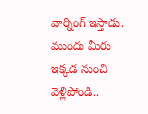వార్నింగ్ ఇస్తాడు. ముందు మీరు ఇక్కడ నుంచి వెళ్లిపోండి..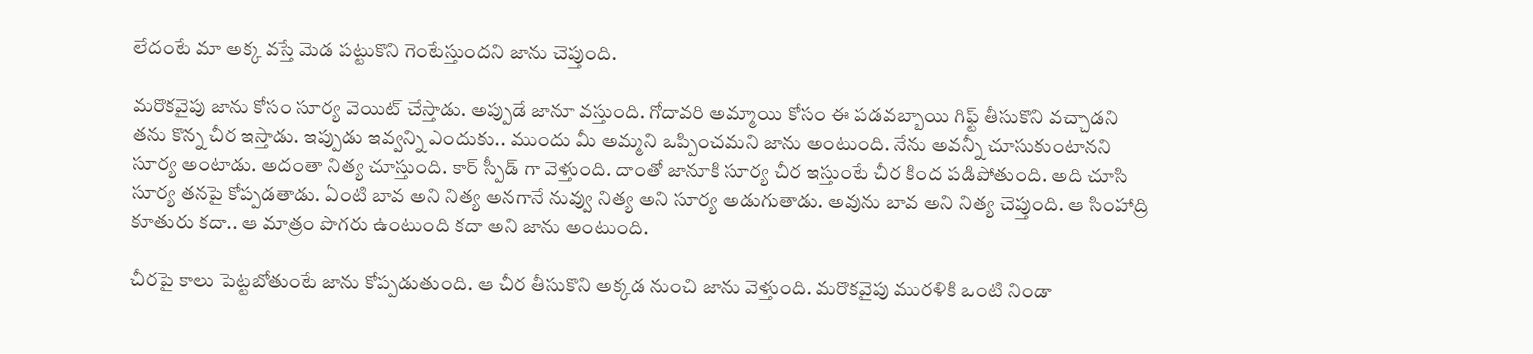లేదంటే మా అక్క వస్తే మెడ పట్టుకొని గెంటేస్తుందని జాను చెప్తుంది.

మరొకవైపు జాను కోసం సూర్య వెయిట్ చేస్తాడు. అప్పుడే జానూ వస్తుంది. గోదావరి అమ్మాయి కోసం ఈ పడవబ్బాయి గిఫ్ట్ తీసుకొని వచ్చాడని తను కొన్న చీర ఇస్తాడు. ఇప్పుడు ఇవ్వన్ని ఎందుకు.. ముందు మీ అమ్మని ఒప్పించమని జాను అంటుంది. నేను అవన్నీ చూసుకుంటానని సూర్య అంటాడు. అదంతా నిత్య చూస్తుంది. కార్ స్పీడ్ గా వెళ్తుంది. దాంతో జానూకి సూర్య చీర ఇస్తుంటే చీర కింద పడిపోతుంది. అది చూసి సూర్య తనపై కోప్పడతాడు. ఏంటి బావ అని నిత్య అనగానే నువ్వు నిత్య అని సూర్య అడుగుతాడు. అవును బావ అని నిత్య చెప్తుంది. ఆ సింహాద్రి కూతురు కదా.. ఆ మాత్రం పొగరు ఉంటుంది కదా అని జాను అంటుంది.

చీరపై కాలు పెట్టబోతుంటే జాను కోప్పడుతుంది. ఆ చీర తీసుకొని అక్కడ నుంచి జాను వెళ్తుంది. మరొకవైపు మురళికి ఒంటి నిండా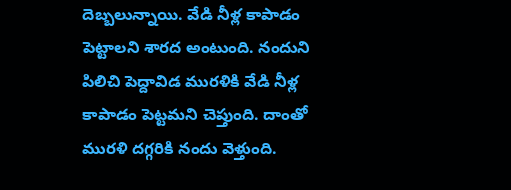దెబ్బలున్నాయి. వేడి నీళ్ల కాపాడం పెట్టాలని శారద అంటుంది. నందుని పిలిచి పెద్దావిడ మురళికి వేడి నీళ్ల కాపాడం పెట్టమని చెప్తుంది. దాంతో మురళి దగ్గరికి నందు వెళ్తుంది.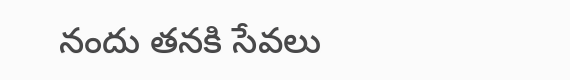నందు తనకి సేవలు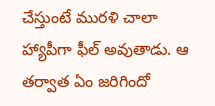చేస్తుంటే మురళి చాలా హ్యాపీగా ఫీల్ అవుతాడు. ఆ తర్వాత ఏం జరిగిందో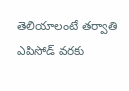తెలియాలంటే తర్వాతి ఎపిసోడ్ వరకు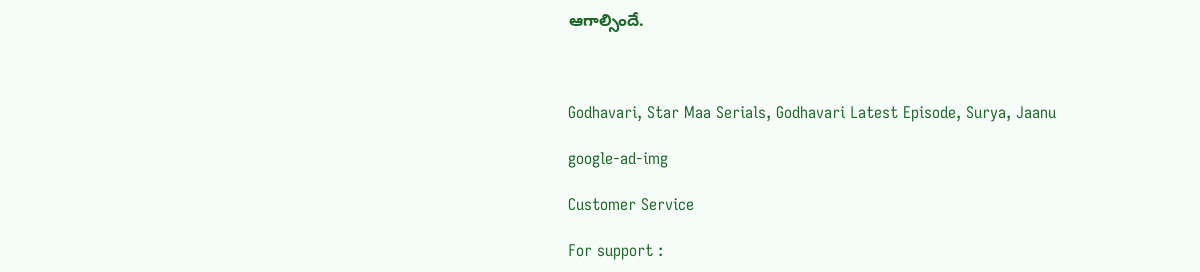ఆగాల్సిందే.



Godhavari, Star Maa Serials, Godhavari Latest Episode, Surya, Jaanu

google-ad-img

Customer Service

For support :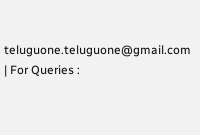teluguone.teluguone@gmail.com | For Queries :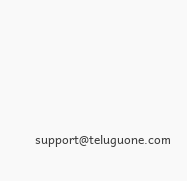support@teluguone.com